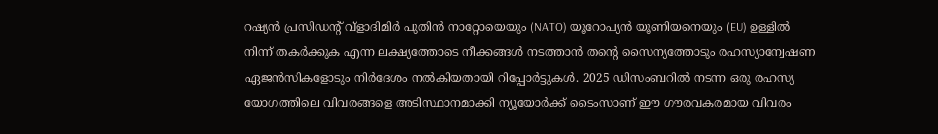റഷ്യൻ പ്രസിഡന്റ് വ്ളാദിമിർ പുതിൻ നാറ്റോയെയും (NATO) യൂറോപ്യൻ യൂണിയനെയും (EU) ഉള്ളിൽ നിന്ന് തകർക്കുക എന്ന ലക്ഷ്യത്തോടെ നീക്കങ്ങൾ നടത്താൻ തന്റെ സൈന്യത്തോടും രഹസ്യാന്വേഷണ ഏജൻസികളോടും നിർദേശം നൽകിയതായി റിപ്പോർട്ടുകൾ. 2025 ഡിസംബറിൽ നടന്ന ഒരു രഹസ്യ യോഗത്തിലെ വിവരങ്ങളെ അടിസ്ഥാനമാക്കി ന്യൂയോർക്ക് ടൈംസാണ് ഈ ഗൗരവകരമായ വിവരം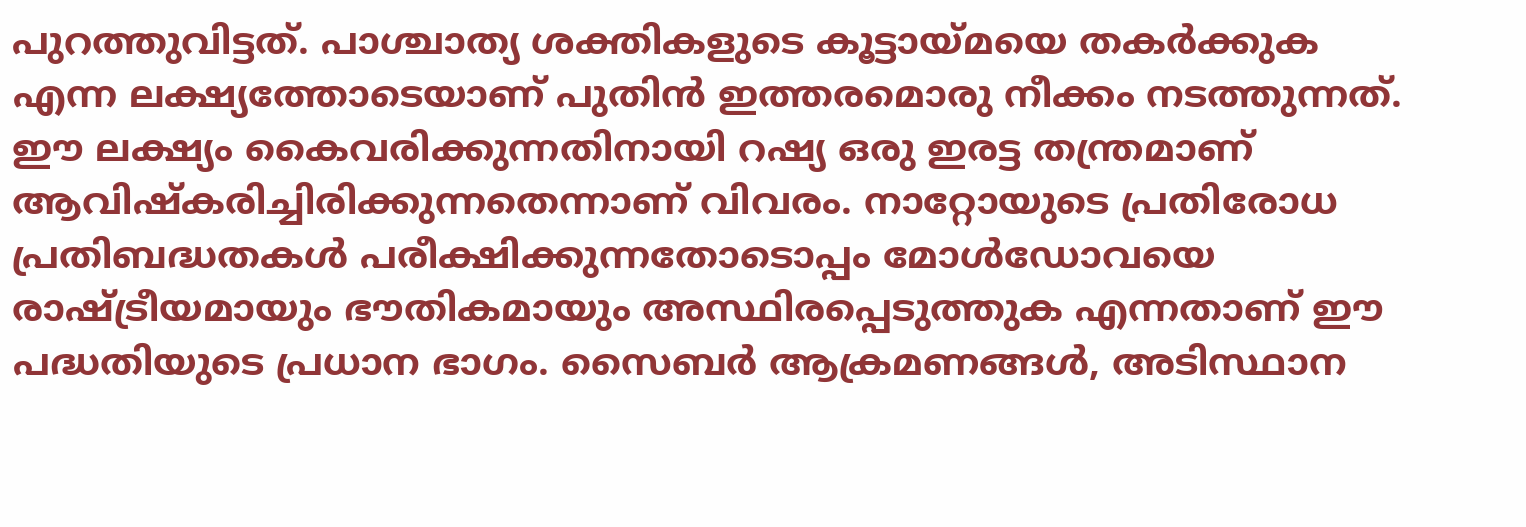പുറത്തുവിട്ടത്. പാശ്ചാത്യ ശക്തികളുടെ കൂട്ടായ്മയെ തകർക്കുക എന്ന ലക്ഷ്യത്തോടെയാണ് പുതിൻ ഇത്തരമൊരു നീക്കം നടത്തുന്നത്.
ഈ ലക്ഷ്യം കൈവരിക്കുന്നതിനായി റഷ്യ ഒരു ഇരട്ട തന്ത്രമാണ് ആവിഷ്കരിച്ചിരിക്കുന്നതെന്നാണ് വിവരം. നാറ്റോയുടെ പ്രതിരോധ പ്രതിബദ്ധതകൾ പരീക്ഷിക്കുന്നതോടൊപ്പം മോൾഡോവയെ രാഷ്ട്രീയമായും ഭൗതികമായും അസ്ഥിരപ്പെടുത്തുക എന്നതാണ് ഈ പദ്ധതിയുടെ പ്രധാന ഭാഗം. സൈബർ ആക്രമണങ്ങൾ, അടിസ്ഥാന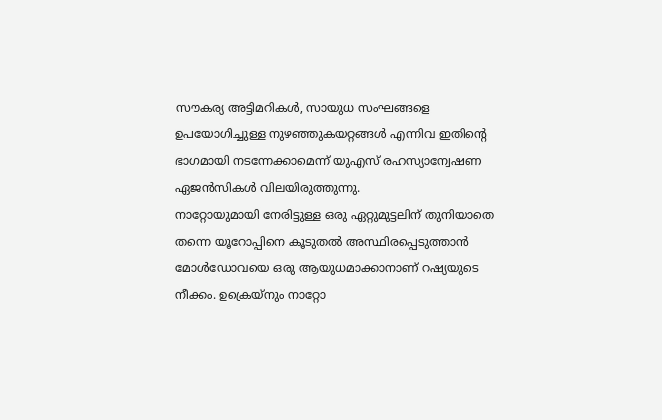സൗകര്യ അട്ടിമറികൾ, സായുധ സംഘങ്ങളെ ഉപയോഗിച്ചുള്ള നുഴഞ്ഞുകയറ്റങ്ങൾ എന്നിവ ഇതിന്റെ ഭാഗമായി നടന്നേക്കാമെന്ന് യുഎസ് രഹസ്യാന്വേഷണ ഏജൻസികൾ വിലയിരുത്തുന്നു.
നാറ്റോയുമായി നേരിട്ടുള്ള ഒരു ഏറ്റുമുട്ടലിന് തുനിയാതെ തന്നെ യൂറോപ്പിനെ കൂടുതൽ അസ്ഥിരപ്പെടുത്താൻ മോൾഡോവയെ ഒരു ആയുധമാക്കാനാണ് റഷ്യയുടെ നീക്കം. ഉക്രെയ്നും നാറ്റോ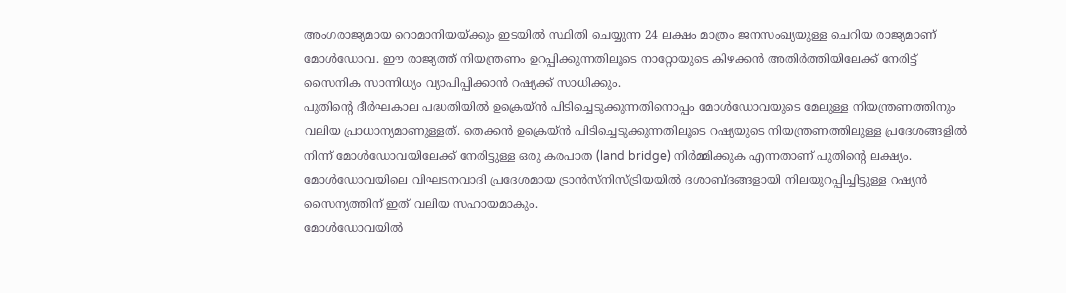അംഗരാജ്യമായ റൊമാനിയയ്ക്കും ഇടയിൽ സ്ഥിതി ചെയ്യുന്ന 24 ലക്ഷം മാത്രം ജനസംഖ്യയുള്ള ചെറിയ രാജ്യമാണ് മോൾഡോവ. ഈ രാജ്യത്ത് നിയന്ത്രണം ഉറപ്പിക്കുന്നതിലൂടെ നാറ്റോയുടെ കിഴക്കൻ അതിർത്തിയിലേക്ക് നേരിട്ട് സൈനിക സാന്നിധ്യം വ്യാപിപ്പിക്കാൻ റഷ്യക്ക് സാധിക്കും.
പുതിന്റെ ദീർഘകാല പദ്ധതിയിൽ ഉക്രെയ്ൻ പിടിച്ചെടുക്കുന്നതിനൊപ്പം മോൾഡോവയുടെ മേലുള്ള നിയന്ത്രണത്തിനും വലിയ പ്രാധാന്യമാണുള്ളത്. തെക്കൻ ഉക്രെയ്ൻ പിടിച്ചെടുക്കുന്നതിലൂടെ റഷ്യയുടെ നിയന്ത്രണത്തിലുള്ള പ്രദേശങ്ങളിൽ നിന്ന് മോൾഡോവയിലേക്ക് നേരിട്ടുള്ള ഒരു കരപാത (land bridge) നിർമ്മിക്കുക എന്നതാണ് പുതിന്റെ ലക്ഷ്യം. മോൾഡോവയിലെ വിഘടനവാദി പ്രദേശമായ ട്രാൻസ്നിസ്ട്രിയയിൽ ദശാബ്ദങ്ങളായി നിലയുറപ്പിച്ചിട്ടുള്ള റഷ്യൻ സൈന്യത്തിന് ഇത് വലിയ സഹായമാകും.
മോൾഡോവയിൽ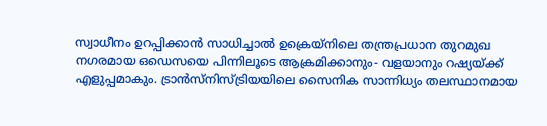സ്വാധീനം ഉറപ്പിക്കാൻ സാധിച്ചാൽ ഉക്രെയ്നിലെ തന്ത്രപ്രധാന തുറമുഖ നഗരമായ ഒഡെസയെ പിന്നിലൂടെ ആക്രമിക്കാനും- വളയാനും റഷ്യയ്ക്ക് എളുപ്പമാകും. ട്രാൻസ്നിസ്ട്രിയയിലെ സൈനിക സാന്നിധ്യം തലസ്ഥാനമായ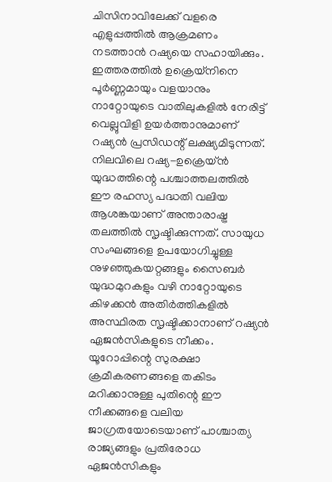ചിസിനാവിലേക്ക് വളരെ എളുപ്പത്തിൽ ആക്രമണം നടത്താൻ റഷ്യയെ സഹായിക്കും. ഇത്തരത്തിൽ ഉക്രെയ്നിനെ പൂർണ്ണമായും വളയാനും നാറ്റോയുടെ വാതിലുകളിൽ നേരിട്ട് വെല്ലുവിളി ഉയർത്താനുമാണ് റഷ്യൻ പ്രസിഡന്റ് ലക്ഷ്യമിടുന്നത്.
നിലവിലെ റഷ്യ-ഉക്രെയ്ൻ യുദ്ധത്തിന്റെ പശ്ചാത്തലത്തിൽ ഈ രഹസ്യ പദ്ധതി വലിയ ആശങ്കയാണ് അന്താരാഷ്ട്ര തലത്തിൽ സൃഷ്ടിക്കുന്നത്. സായുധ സംഘങ്ങളെ ഉപയോഗിച്ചുള്ള നുഴഞ്ഞുകയറ്റങ്ങളും സൈബർ യുദ്ധമുറകളും വഴി നാറ്റോയുടെ കിഴക്കൻ അതിർത്തികളിൽ അസ്ഥിരത സൃഷ്ടിക്കാനാണ് റഷ്യൻ ഏജൻസികളുടെ നീക്കം. യൂറോപ്പിന്റെ സുരക്ഷാ ക്രമീകരണങ്ങളെ തകിടം മറിക്കാനുള്ള പുതിന്റെ ഈ നീക്കങ്ങളെ വലിയ ജാഗ്രതയോടെയാണ് പാശ്ചാത്യ രാജ്യങ്ങളും പ്രതിരോധ ഏജൻസികളും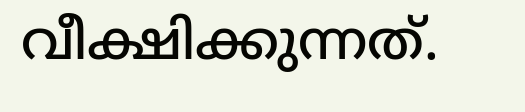വീക്ഷിക്കുന്നത്.